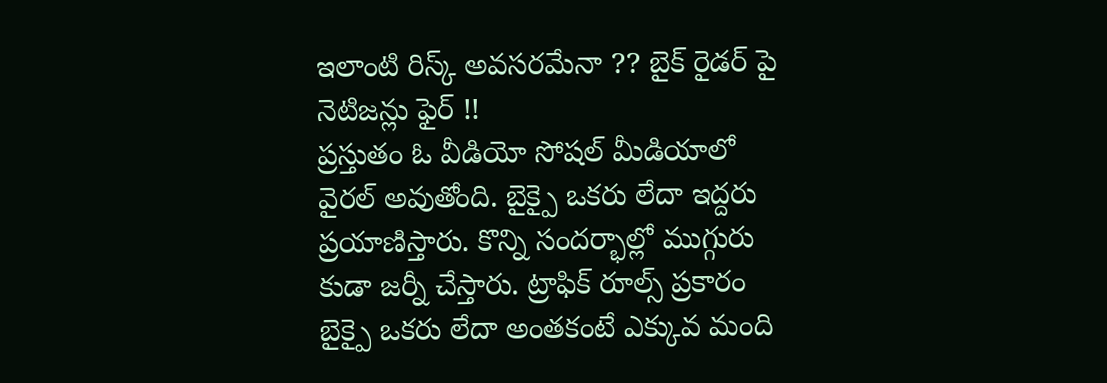ఇలాంటి రిస్క్ అవసరమేనా ?? బైక్ రైడర్ పై నెటిజన్లు ఫైర్ !!
ప్రస్తుతం ఓ వీడియో సోషల్ మీడియాలో వైరల్ అవుతోంది. బైక్పై ఒకరు లేదా ఇద్దరు ప్రయాణిస్తారు. కొన్ని సందర్భాల్లో ముగ్గురు కుడా జర్నీ చేస్తారు. ట్రాఫిక్ రూల్స్ ప్రకారం బైక్పై ఒకరు లేదా అంతకంటే ఎక్కువ మంది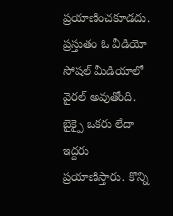ప్రయాణించకూడదు.
ప్రస్తుతం ఓ వీడియో సోషల్ మీడియాలో వైరల్ అవుతోంది. బైక్పై ఒకరు లేదా ఇద్దరు ప్రయాణిస్తారు. కొన్ని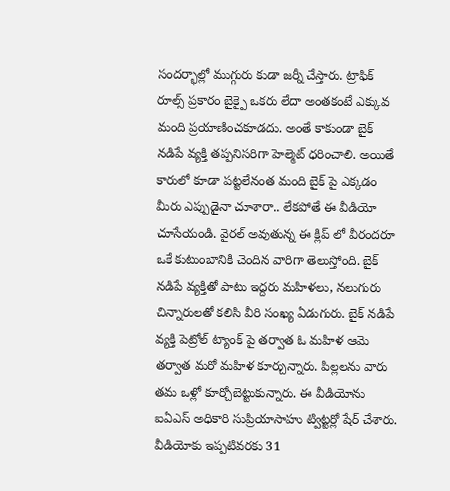సందర్భాల్లో ముగ్గురు కుడా జర్నీ చేస్తారు. ట్రాఫిక్ రూల్స్ ప్రకారం బైక్పై ఒకరు లేదా అంతకంటే ఎక్కువ మంది ప్రయాణించకూడదు. అంతే కాకుండా బైక్ నడిపే వ్యక్తి తప్పనిసరిగా హెల్మెట్ ధరించాలి. అయితే కారులో కూడా పట్టలేనంత మంది బైక్ పై ఎక్కడం మీరు ఎప్పుడైనా చూశారా.. లేకపోతే ఈ వీడియో చూసేయండి. వైరల్ అవుతున్న ఈ క్లిప్ లో వీరందరూ ఒకే కుటుంబానికి చెందిన వారిగా తెలుస్తోంది. బైక్ నడిపే వ్యక్తితో పాటు ఇద్దరు మహిళలు, నలుగురు చిన్నారులతో కలిసి వీరి సంఖ్య ఏడుగురు. బైక్ నడిపే వ్యక్తి పెట్రోల్ ట్యాంక్ పై తర్వాత ఓ మహిళ ఆమె తర్వాత మరో మహిళ కూర్చున్నారు. పిల్లలను వారు తమ ఒళ్లో కూర్చోబెట్టుకున్నారు. ఈ వీడియోను ఐఏఎస్ అధికారి సుప్రియాసాహు ట్విట్టర్లో షేర్ చేశారు. వీడియోకు ఇప్పటివరకు 31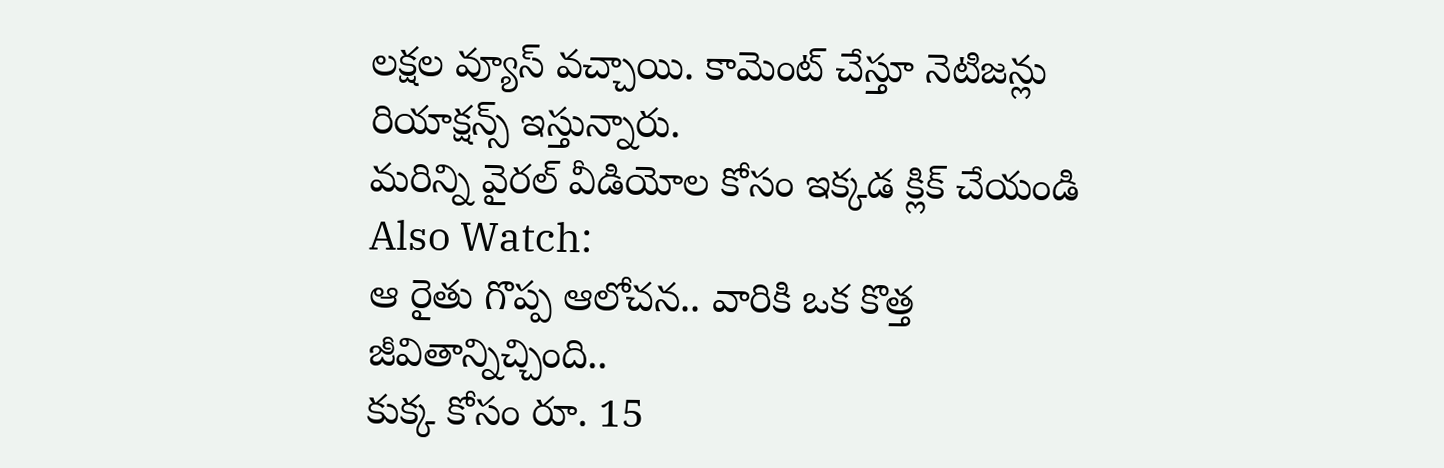లక్షల వ్యూస్ వచ్చాయి. కామెంట్ చేస్తూ నెటిజన్లు రియాక్షన్స్ ఇస్తున్నారు.
మరిన్ని వైరల్ వీడియోల కోసం ఇక్కడ క్లిక్ చేయండి
Also Watch:
ఆ రైతు గొప్ప ఆలోచన.. వారికి ఒక కొత్త జీవితాన్నిచ్చింది..
కుక్క కోసం రూ. 15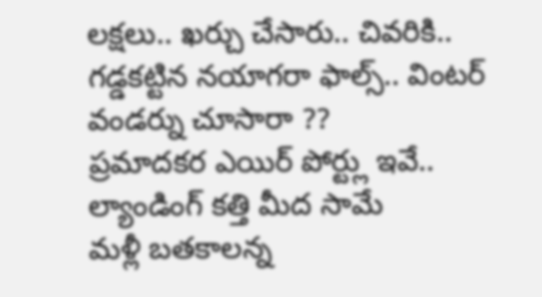లక్షలు.. ఖర్చు చేసారు.. చివరికి..
గడ్డకట్టిన నయాగరా ఫాల్స్.. వింటర్ వండర్ను చూసారా ??
ప్రమాదకర ఎయిర్ పోర్ట్లు ఇవే.. ల్యాండింగ్ కత్తి మీద సామే
మళ్లీ బతకాలన్న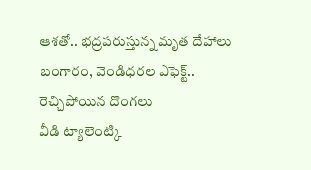ఆశతో.. భద్రపరుస్తున్న మృత దేహాలు
బంగారం, వెండిధరల ఎఫెక్ట్.. రెచ్చిపోయిన దొంగలు
వీడి ట్యాలెంట్కి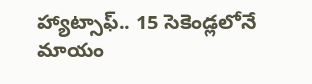హ్యాట్సాఫ్.. 15 సెకెండ్లలోనే మాయం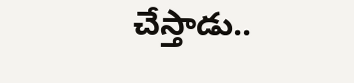చేస్తాడు..